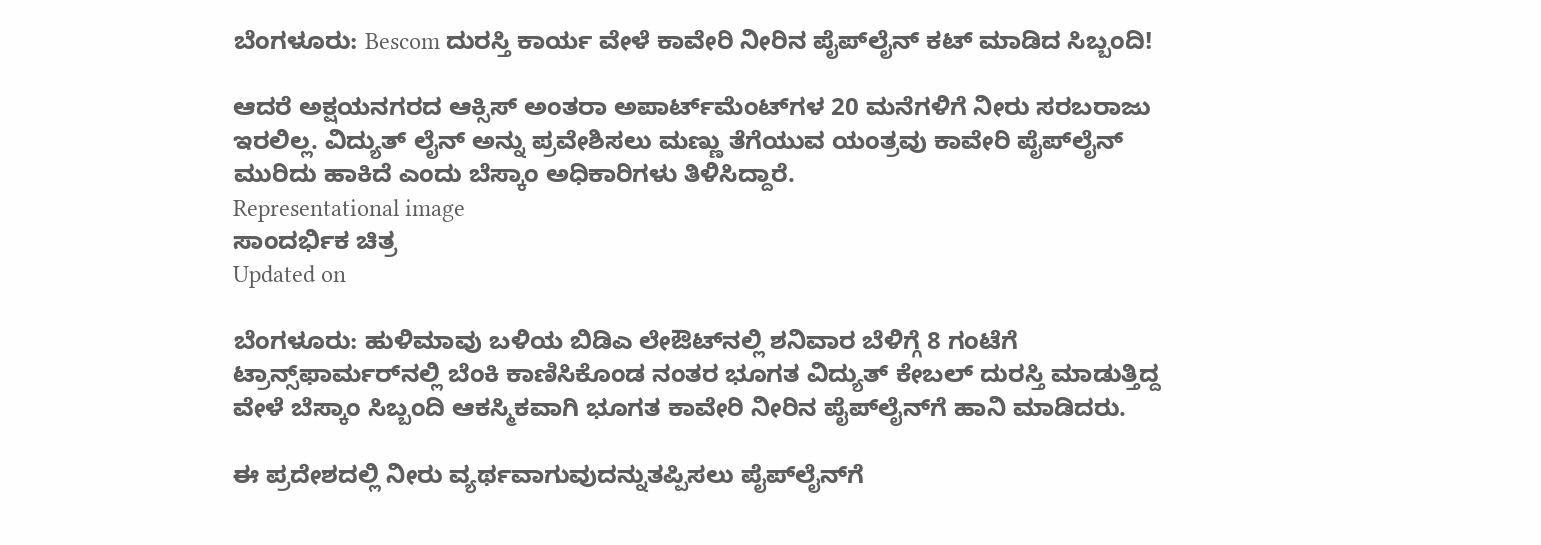ಬೆಂಗಳೂರು: Bescom ದುರಸ್ತಿ ಕಾರ್ಯ ವೇಳೆ ಕಾವೇರಿ ನೀರಿನ ಪೈಪ್‌ಲೈನ್‌ ಕಟ್ ಮಾಡಿದ ಸಿಬ್ಬಂದಿ!

ಆದರೆ ಅಕ್ಷಯನಗರದ ಆಕ್ಸಿಸ್ ಅಂತರಾ ಅಪಾರ್ಟ್‌ಮೆಂಟ್‌ಗಳ 20 ಮನೆಗಳಿಗೆ ನೀರು ಸರಬರಾಜು ಇರಲಿಲ್ಲ. ವಿದ್ಯುತ್ ಲೈನ್ ಅನ್ನು ಪ್ರವೇಶಿಸಲು ಮಣ್ಣು ತೆಗೆಯುವ ಯಂತ್ರವು ಕಾವೇರಿ ಪೈಪ್‌ಲೈನ್ ಮುರಿದು ಹಾಕಿದೆ ಎಂದು ಬೆಸ್ಕಾಂ ಅಧಿಕಾರಿಗಳು ತಿಳಿಸಿದ್ದಾರೆ.
Representational image
ಸಾಂದರ್ಭಿಕ ಚಿತ್ರ
Updated on

ಬೆಂಗಳೂರು: ಹುಳಿಮಾವು ಬಳಿಯ ಬಿಡಿಎ ಲೇಔಟ್‌ನಲ್ಲಿ ಶನಿವಾರ ಬೆಳಿಗ್ಗೆ 8 ಗಂಟೆಗೆ ಟ್ರಾನ್ಸ್‌ಫಾರ್ಮರ್‌ನಲ್ಲಿ ಬೆಂಕಿ ಕಾಣಿಸಿಕೊಂಡ ನಂತರ ಭೂಗತ ವಿದ್ಯುತ್ ಕೇಬಲ್ ದುರಸ್ತಿ ಮಾಡುತ್ತಿದ್ದ ವೇಳೆ ಬೆಸ್ಕಾಂ ಸಿಬ್ಬಂದಿ ಆಕಸ್ಮಿಕವಾಗಿ ಭೂಗತ ಕಾವೇರಿ ನೀರಿನ ಪೈಪ್‌ಲೈನ್‌ಗೆ ಹಾನಿ ಮಾಡಿದರು.

ಈ ಪ್ರದೇಶದಲ್ಲಿ ನೀರು ವ್ಯರ್ಥವಾಗುವುದನ್ನುತಪ್ಪಿಸಲು ಪೈಪ್‌ಲೈನ್‌ಗೆ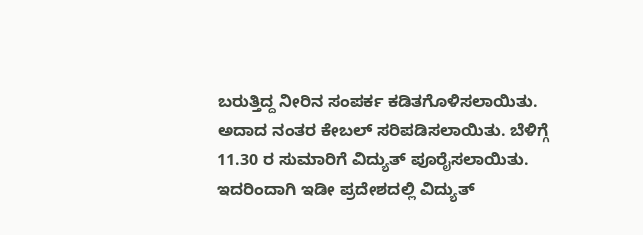ಬರುತ್ತಿದ್ದ ನೀರಿನ ಸಂಪರ್ಕ ಕಡಿತಗೊಳಿಸಲಾಯಿತು. ಅದಾದ ನಂತರ ಕೇಬಲ್ ಸರಿಪಡಿಸಲಾಯಿತು. ಬೆಳಿಗ್ಗೆ 11.30 ರ ಸುಮಾರಿಗೆ ವಿದ್ಯುತ್ ಪೂರೈಸಲಾಯಿತು. ಇದರಿಂದಾಗಿ ಇಡೀ ಪ್ರದೇಶದಲ್ಲಿ ವಿದ್ಯುತ್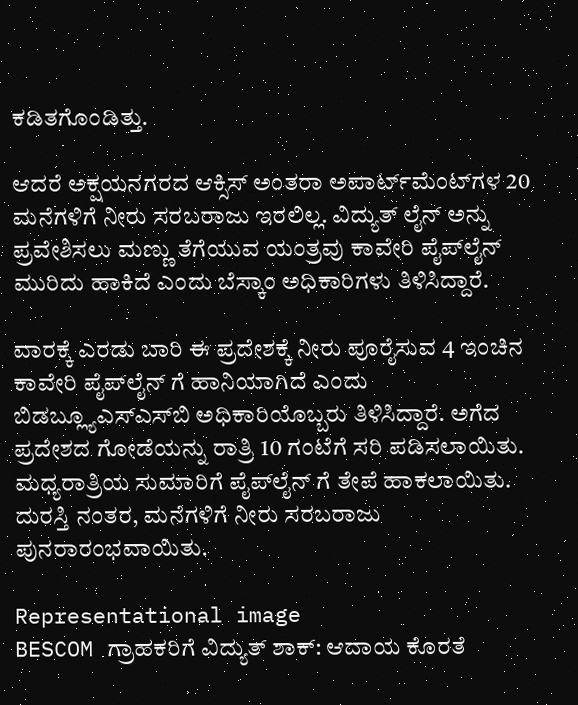ಕಡಿತಗೊಂಡಿತ್ತು.

ಆದರೆ ಅಕ್ಷಯನಗರದ ಆಕ್ಸಿಸ್ ಅಂತರಾ ಅಪಾರ್ಟ್‌ಮೆಂಟ್‌ಗಳ 20 ಮನೆಗಳಿಗೆ ನೀರು ಸರಬರಾಜು ಇರಲಿಲ್ಲ. ವಿದ್ಯುತ್ ಲೈನ್ ಅನ್ನು ಪ್ರವೇಶಿಸಲು ಮಣ್ಣು ತೆಗೆಯುವ ಯಂತ್ರವು ಕಾವೇರಿ ಪೈಪ್‌ಲೈನ್ ಮುರಿದು ಹಾಕಿದೆ ಎಂದು ಬೆಸ್ಕಾಂ ಅಧಿಕಾರಿಗಳು ತಿಳಿಸಿದ್ದಾರೆ.

ವಾರಕ್ಕೆ ಎರಡು ಬಾರಿ ಈ ಪ್ರದೇಶಕ್ಕೆ ನೀರು ಪೂರೈಸುವ 4 ಇಂಚಿನ ಕಾವೇರಿ ಪೈಪ್‌ಲೈನ್ ಗೆ ಹಾನಿಯಾಗಿದೆ ಎಂದು ಬಿಡಬ್ಲ್ಯೂಎಸ್‌ಎಸ್‌ಬಿ ಅಧಿಕಾರಿಯೊಬ್ಬರು ತಿಳಿಸಿದ್ದಾರೆ. ಅಗೆದ ಪ್ರದೇಶದ ಗೋಡೆಯನ್ನು ರಾತ್ರಿ 10 ಗಂಟೆಗೆ ಸರಿ ಪಡಿಸಲಾಯಿತು. ಮಧ್ಯರಾತ್ರಿಯ ಸುಮಾರಿಗೆ ಪೈಪ್‌ಲೈನ್ ಗೆ ತೇಪೆ ಹಾಕಲಾಯಿತು. ದುರಸ್ತಿ ನಂತರ, ಮನೆಗಳಿಗೆ ನೀರು ಸರಬರಾಜು ಪುನರಾರಂಭವಾಯಿತು.

Representational image
BESCOM ಗ್ರಾಹಕರಿಗೆ ವಿದ್ಯುತ್ ಶಾಕ್: ಆದಾಯ ಕೊರತೆ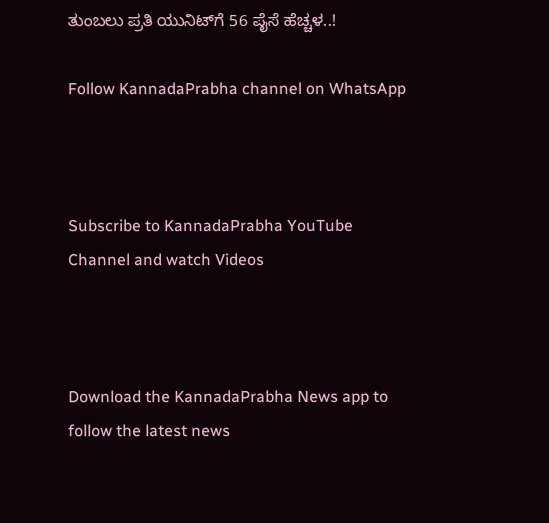ತುಂಬಲು ಪ್ರತಿ ಯುನಿಟ್‌ಗೆ 56 ಪೈಸೆ ಹೆಚ್ಚಳ..!

Follow KannadaPrabha channel on WhatsApp



Subscribe to KannadaPrabha YouTube Channel and watch Videos



Download the KannadaPrabha News app to follow the latest news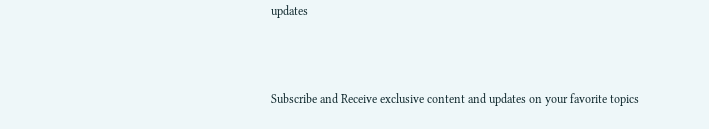updates



Subscribe and Receive exclusive content and updates on your favorite topics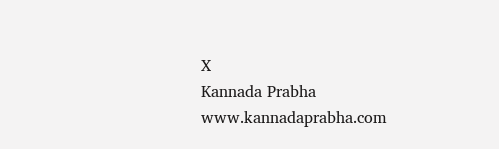X
Kannada Prabha
www.kannadaprabha.com